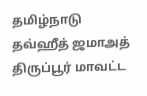தமிழ்நாடு தவ்ஹீத் ஜமாஅத் திருப்பூர் மாவட்ட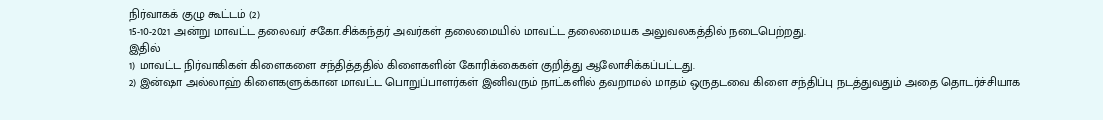நிர்வாகக் குழு கூட்டம் (2)
15-10-2021 அன்று மாவட்ட தலைவர் சகோ.சிக்கந்தர் அவர்கள் தலைமையில் மாவட்ட தலைமையக அலுவலகத்தில் நடைபெற்றது.
இதில்
1) மாவட்ட நிர்வாகிகள் கிளைகளை சந்தித்ததில் கிளைகளின் கோரிக்கைகள் குறித்து ஆலோசிக்கப்பட்டது.
2) இன்ஷா அல்லாஹ் கிளைகளுக்கான மாவட்ட பொறுப்பாளர்கள் இனிவரும் நாட்களில் தவறாமல் மாதம் ஒருதடவை கிளை சந்திப்பு நடத்துவதும் அதை தொடர்ச்சியாக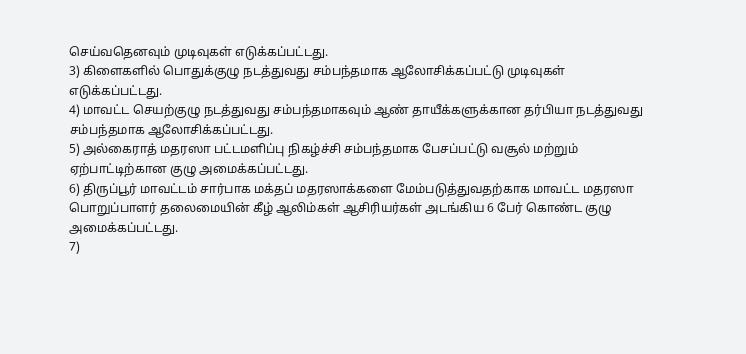செய்வதெனவும் முடிவுகள் எடுக்கப்பட்டது.
3) கிளைகளில் பொதுக்குழு நடத்துவது சம்பந்தமாக ஆலோசிக்கப்பட்டு முடிவுகள் எடுக்கப்பட்டது.
4) மாவட்ட செயற்குழு நடத்துவது சம்பந்தமாகவும் ஆண் தாயீக்களுக்கான தர்பியா நடத்துவது சம்பந்தமாக ஆலோசிக்கப்பட்டது.
5) அல்கைராத் மதரஸா பட்டமளிப்பு நிகழ்ச்சி சம்பந்தமாக பேசப்பட்டு வசூல் மற்றும் ஏற்பாட்டிற்கான குழு அமைக்கப்பட்டது.
6) திருப்பூர் மாவட்டம் சார்பாக மக்தப் மதரஸாக்களை மேம்படுத்துவதற்காக மாவட்ட மதரஸா பொறுப்பாளர் தலைமையின் கீழ் ஆலிம்கள் ஆசிரியர்கள் அடங்கிய 6 பேர் கொண்ட குழு அமைக்கப்பட்டது.
7)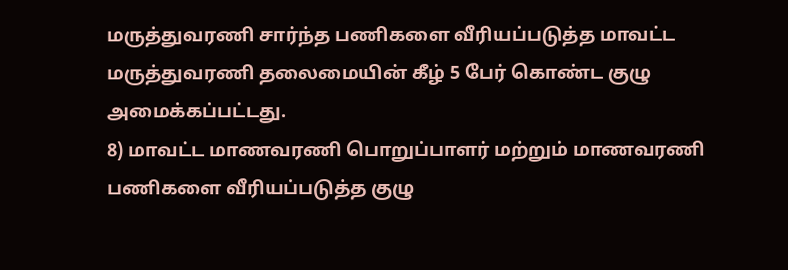மருத்துவரணி சார்ந்த பணிகளை வீரியப்படுத்த மாவட்ட மருத்துவரணி தலைமையின் கீழ் 5 பேர் கொண்ட குழு அமைக்கப்பட்டது.
8) மாவட்ட மாணவரணி பொறுப்பாளர் மற்றும் மாணவரணி பணிகளை வீரியப்படுத்த குழு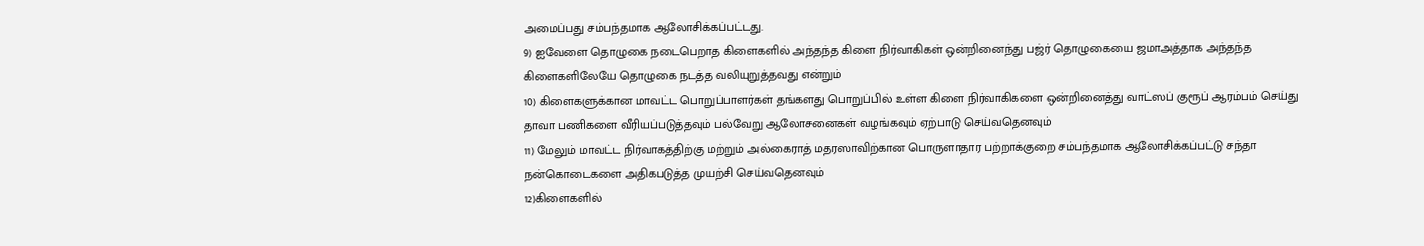அமைப்பது சம்பந்தமாக ஆலோசிக்கப்பட்டது.
9) ஐவேளை தொழுகை நடைபெறாத கிளைகளில் அந்தந்த கிளை நிர்வாகிகள் ஒன்றினைந்து பஜ்ர் தொழுகையை ஜமாஅத்தாக அந்தந்த கிளைகளிலேயே தொழுகை நடத்த வலியுறுத்தவது என்றும்
10) கிளைகளுக்கான மாவட்ட பொறுப்பாளர்கள் தங்களது பொறுப்பில் உள்ள கிளை நிர்வாகிகளை ஒன்றினைத்து வாட்ஸப் குரூப் ஆரம்பம் செய்து தாவா பணிகளை வீரியப்படுத்தவும் பல்வேறு ஆலோசனைகள் வழங்கவும் ஏற்பாடு செய்வதெனவும்
11) மேலும் மாவட்ட நிர்வாகத்திற்கு மற்றும் அல்கைராத் மதரஸாவிற்கான பொருளாதார பற்றாக்குறை சம்பந்தமாக ஆலோசிக்கப்பட்டு சந்தா நன்கொடைகளை அதிகபடுத்த முயற்சி செய்வதெனவும்
12)கிளைகளில்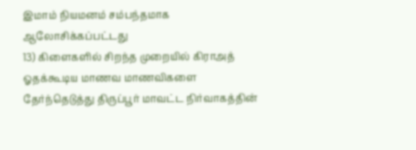இமாம் நியமனம் சம்பந்தமாக ஆலோசிக்கப்பட்டது
13) கிளைகளில் சிறந்த முறையில் கிராஅத் ஓதக்கூடிய மாணவ மாணவிகளை தேர்ந்தெடுத்து திருப்பூர் மாவட்ட நிர்வாகத்தின்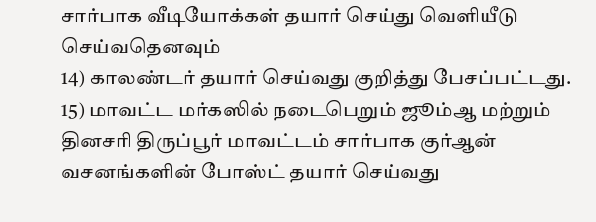சார்பாக வீடியோக்கள் தயார் செய்து வெளியீடு செய்வதெனவும்
14) காலண்டர் தயார் செய்வது குறித்து பேசப்பட்டது.
15) மாவட்ட மர்கஸில் நடைபெறும் ஜூம்ஆ மற்றும் தினசரி திருப்பூர் மாவட்டம் சார்பாக குர்ஆன் வசனங்களின் போஸ்ட் தயார் செய்வது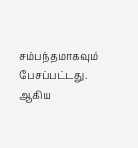சம்பந்தமாகவும் பேசப்பட்டது.
ஆகிய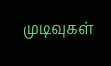முடிவுகள்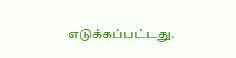எடுக்கப்பட்டது.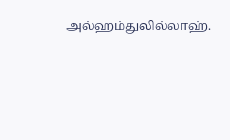அல்ஹம்துலில்லாஹ்.